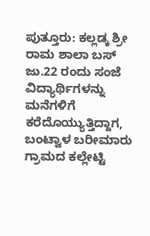ಪುತ್ತೂರು: ಕಲ್ಲಡ್ಕ ಶ್ರೀ ರಾಮ ಶಾಲಾ ಬಸ್ ಜು.22 ರಂದು ಸಂಜೆ ವಿದ್ಯಾರ್ಥಿಗಳನ್ನು ಮನೆಗಳಿಗೆ ಕರೆದೊಯ್ಯುತ್ತಿದ್ದಾಗ, ಬಂಟ್ವಾಳ ಬರೀಮಾರು ಗ್ರಾಮದ ಕಲ್ಲೇಟ್ಟಿ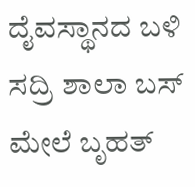ದೈವಸ್ಥಾನದ ಬಳಿ ಸದ್ರಿ ಶಾಲಾ ಬಸ್ ಮೇಲೆ ಬೃಹತ್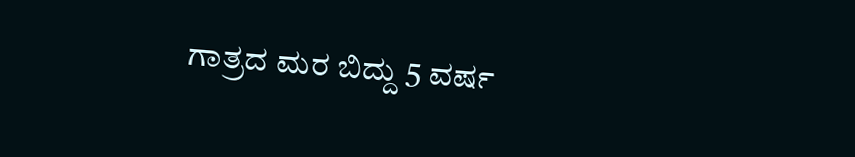ಗಾತ್ರದ ಮರ ಬಿದ್ದು 5 ವರ್ಷ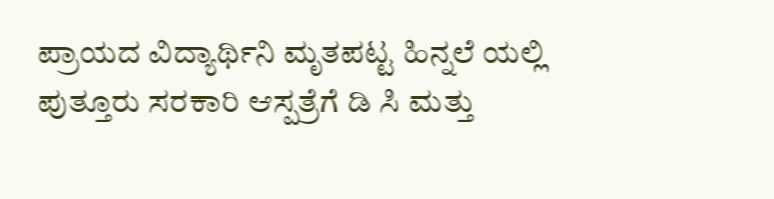ಪ್ರಾಯದ ವಿದ್ಯಾರ್ಥಿನಿ ಮೃತಪಟ್ಟ ಹಿನ್ನಲೆ ಯಲ್ಲಿ ಪುತ್ತೂರು ಸರಕಾರಿ ಆಸ್ಪತ್ರೆಗೆ ಡಿ ಸಿ ಮತ್ತು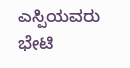ಎಸ್ಪಿಯವರು ಭೇಟಿ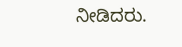ನೀಡಿದರು.